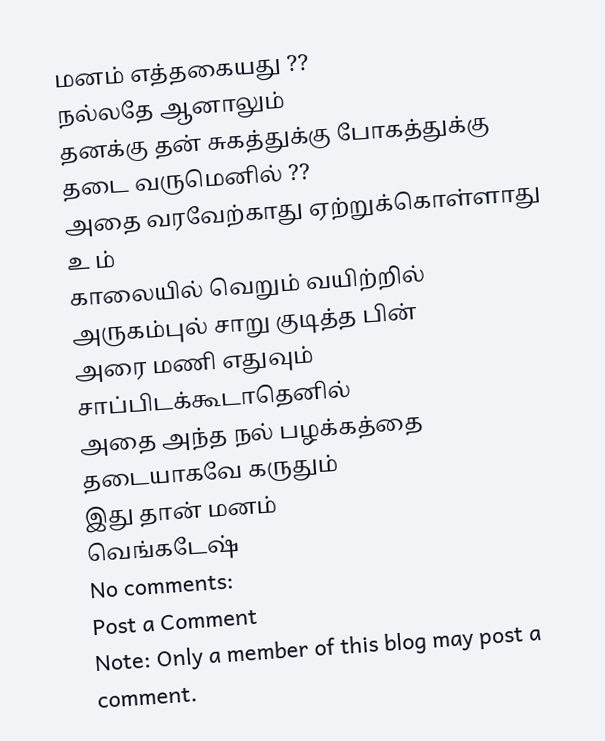மனம் எத்தகையது ??
நல்லதே ஆனாலும்
தனக்கு தன் சுகத்துக்கு போகத்துக்கு
தடை வருமெனில் ??
அதை வரவேற்காது ஏற்றுக்கொள்ளாது
உ ம்
காலையில் வெறும் வயிற்றில்
அருகம்புல் சாறு குடித்த பின்
அரை மணி எதுவும் சாப்பிடக்கூடாதெனில்
அதை அந்த நல் பழக்கத்தை
தடையாகவே கருதும்
இது தான் மனம்
வெங்கடேஷ்
No comments:
Post a Comment
Note: Only a member of this blog may post a comment.